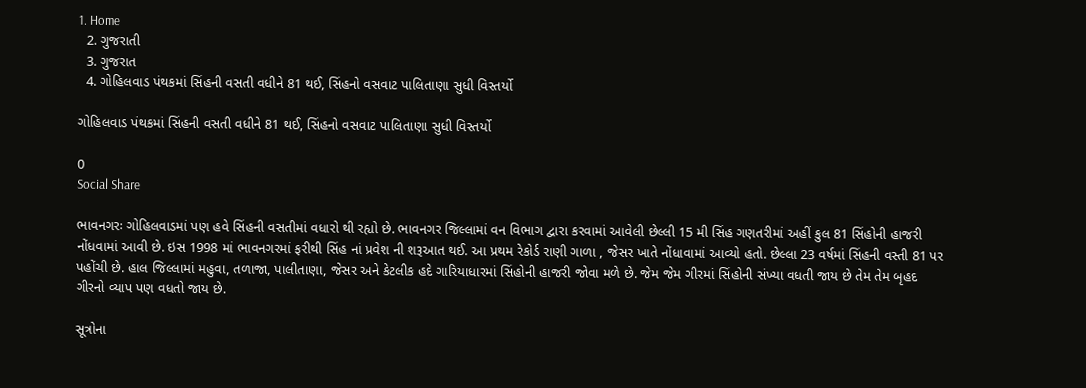1. Home
  2. ગુજરાતી
  3. ગુજરાત
  4. ગોહિલવાડ પંથકમાં સિંહની વસતી વધીને 81 થઈ, સિંહનો વસવાટ પાલિતાણા સુધી વિસ્તર્યો

ગોહિલવાડ પંથકમાં સિંહની વસતી વધીને 81 થઈ, સિંહનો વસવાટ પાલિતાણા સુધી વિસ્તર્યો

0
Social Share

ભાવનગરઃ ગોહિલવાડમાં પણ હવે સિંહની વસતીમાં વધારો થી રહ્યો છે. ભાવનગર જિલ્લામાં વન વિભાગ દ્વારા કરવામાં આવેલી છેલ્લી 15 મી સિંહ ગણતરીમાં અહીં કુલ 81 સિંહોની હાજરી નોંધવામાં આવી છે. ઇસ 1998 માં ભાવનગરમાં ફરીથી સિંહ નાં પ્રવેશ ની શરૂઆત થઈ. આ પ્રથમ રેકોર્ડ રાણી ગાળા , જેસર ખાતે નોંધાવામાં આવ્યો હતો. છેલ્લા 23 વર્ષમાં સિંહની વસ્તી 81 પર પહોંચી છે. હાલ જિલ્લામાં મહુવા, તળાજા, પાલીતાણા, જેસર અને કેટલીક હદે ગારિયાધારમાં સિંહોની હાજરી જોવા મળે છે. જેમ જેમ ગીરમાં સિંહોની સંખ્યા વધતી જાય છે તેમ તેમ બૃહદ ગીરનો વ્યાપ પણ વધતો જાય છે.

સૂત્રોના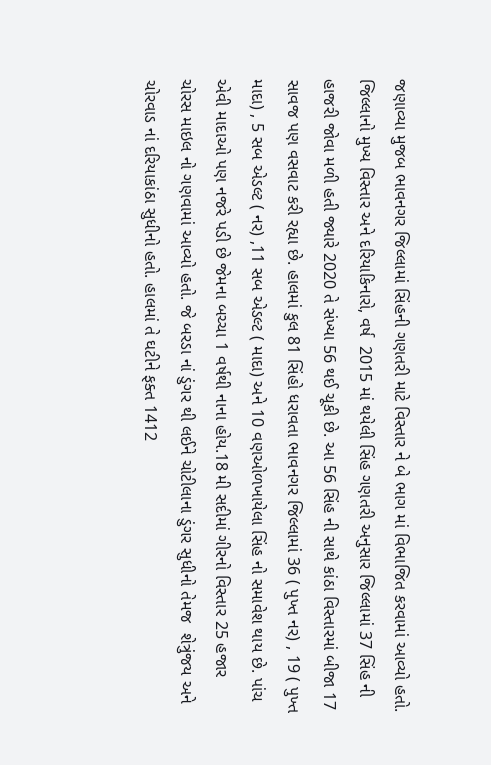જણાવ્યા મુજબ ભાવનગર જિલ્લામાં સિંહની ગણતરી માટે વિસ્તાર ને બે ભાગ માં વિભાજિત કરવામાં આવ્યો હતો. જિલ્લાનો મુખ્ય વિસ્તાર અને દરિયાકિનારો, વર્ષ  2015 માં થયેલી સિંહ ગણતરી અનુસાર જિલ્લામાં 37 સિંહ ની હાજરી જોવા મળી હતી જ્યારે 2020 તે સંખ્યા 56 થઈ ચૂકી છે. આ 56 સિંહ ની સાથે કાંઠા વિસ્તારમાં બીજા 17 સાવજ પણ વસવાટ કરી રહ્યા છે. હાલમાં કુલ 81 સિંહો ધરાવતા ભાવનગર જિલ્લામાં 36 ( પુખ્ત નર) , 19 ( પુખ્ત માદા) , 5 સબ એડલ્ટ ( નર) ,11 સબ એડલ્ટ ( માદા) અને 10 વણઓળખાયેલા સિંહ નો સમાવેશ થાય છે. પાંચ  એવી માદાઓ પણ નજરે પડી છે જેમના બચ્ચા 1 વર્ષથી નાના હોય.18 મી સદીમાં ગીરનો વિસ્તાર 25 હજાર ચોરસ માઇલ નો ગણવામાં આવ્યો હતો. જે બરડા નાં ડુંગર થી લઈને ચોટીલાના ડુંગર સુધીનો તેમજ  શેત્રુંજય અને ચોરવાડ નાં દરિયાકાંઠા સુધીનો હતો. હાલમાં તે ઘટીને ફક્ત 1412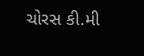ચોરસ કી.મી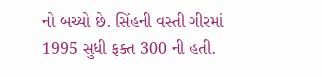નો બચ્યો છે. સિંહની વસ્તી ગીરમાં 1995 સુધી ફક્ત 300 ની હતી.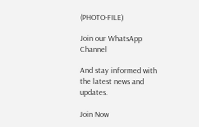(PHOTO-FILE)

Join our WhatsApp Channel

And stay informed with the latest news and updates.

Join Now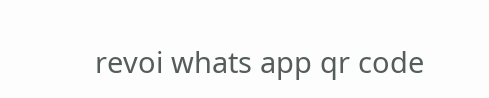revoi whats app qr code